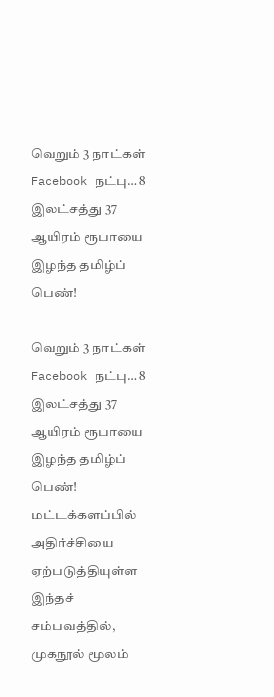வெறும் 3 நாட்கள் Facebook நட்பு… 8 இலட்சத்து 37 ஆயிரம் ரூபாயை இழந்த தமிழ்ப் பெண்!

வெறும் 3 நாட்கள் Facebook நட்பு… 8 இலட்சத்து 37 ஆயிரம் ரூபாயை இழந்த தமிழ்ப் பெண்! மட்டக்களப்பில் அதிர்ச்சியை ஏற்படுத்தியுள்ள இந்தச் சம்பவத்தில், முகநூல் மூலம்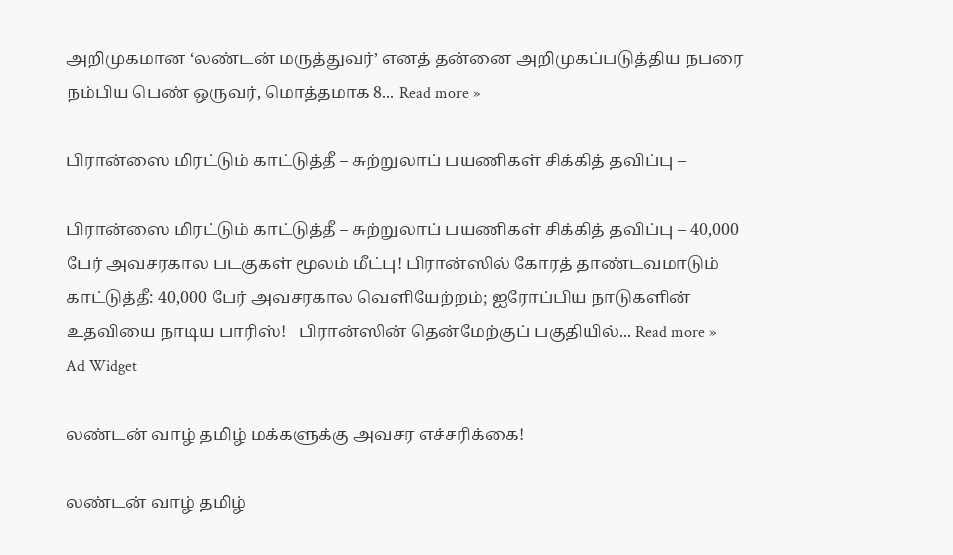அறிமுகமான ‘லண்டன் மருத்துவர்’ எனத் தன்னை அறிமுகப்படுத்திய நபரை நம்பிய பெண் ஒருவர், மொத்தமாக 8... Read more »

பிரான்ஸை மிரட்டும் காட்டுத்தீ – சுற்றுலாப் பயணிகள் சிக்கித் தவிப்பு –

பிரான்ஸை மிரட்டும் காட்டுத்தீ – சுற்றுலாப் பயணிகள் சிக்கித் தவிப்பு – 40,000 பேர் அவசரகால படகுகள் மூலம் மீட்பு! பிரான்ஸில் கோரத் தாண்டவமாடும் காட்டுத்தீ: 40,000 பேர் அவசரகால வெளியேற்றம்; ஐரோப்பிய நாடுகளின் உதவியை நாடிய பாரிஸ்!   பிரான்ஸின் தென்மேற்குப் பகுதியில்... Read more »
Ad Widget

லண்டன் வாழ் தமிழ் மக்களுக்கு அவசர எச்சரிக்கை!

லண்டன் வாழ் தமிழ்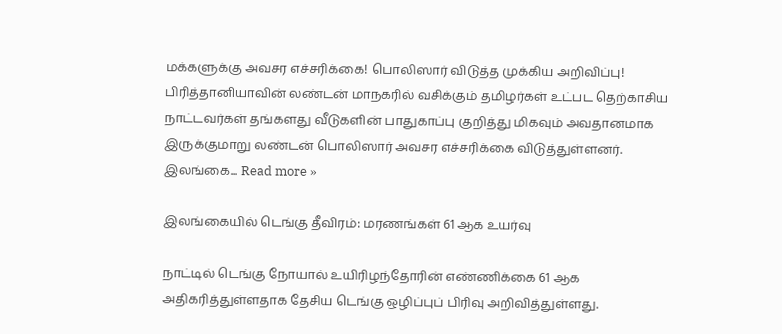மக்களுக்கு அவசர எச்சரிக்கை! பொலிஸார் விடுத்த முக்கிய அறிவிப்பு! பிரித்தானியாவின் லண்டன் மாநகரில் வசிக்கும் தமிழர்கள் உட்பட தெற்காசிய நாட்டவர்கள் தங்களது வீடுகளின் பாதுகாப்பு குறித்து மிகவும் அவதானமாக இருக்குமாறு லண்டன் பொலிஸார் அவசர எச்சரிக்கை விடுத்துள்ளனர்.   இலங்கை... Read more »

இலங்கையில் டெங்கு தீவிரம்: மரணங்கள் 61 ஆக உயர்வு

நாட்டில் டெங்கு நோயால் உயிரிழந்தோரின் எண்ணிக்கை 61 ஆக அதிகரித்துள்ளதாக தேசிய டெங்கு ஒழிப்புப் பிரிவு அறிவித்துள்ளது.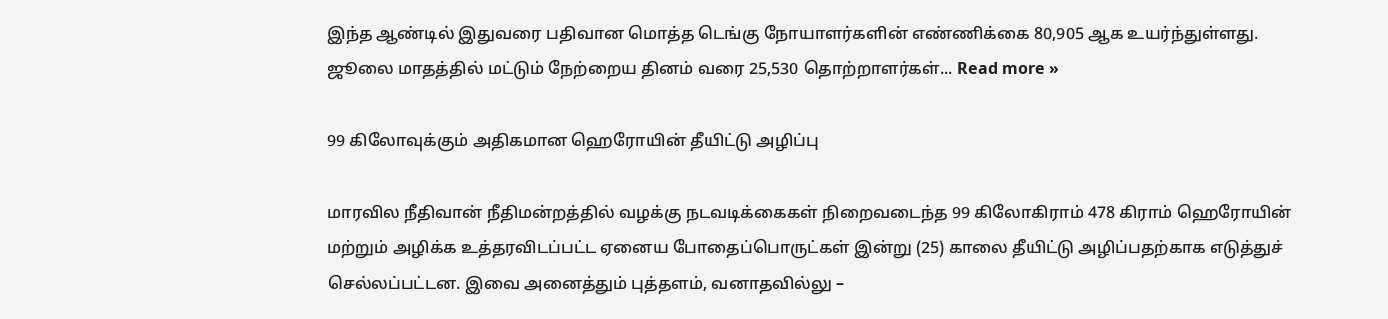இந்த ஆண்டில் இதுவரை பதிவான மொத்த டெங்கு நோயாளர்களின் எண்ணிக்கை 80,905 ஆக உயர்ந்துள்ளது. ஜூலை மாதத்தில் மட்டும் நேற்றைய தினம் வரை 25,530 தொற்றாளர்கள்... Read more »

99 கிலோவுக்கும் அதிகமான ஹெரோயின் தீயிட்டு அழிப்பு

மாரவில நீதிவான் நீதிமன்றத்தில் வழக்கு நடவடிக்கைகள் நிறைவடைந்த 99 கிலோகிராம் 478 கிராம் ஹெரோயின் மற்றும் அழிக்க உத்தரவிடப்பட்ட ஏனைய போதைப்பொருட்கள் இன்று (25) காலை தீயிட்டு அழிப்பதற்காக எடுத்துச் செல்லப்பட்டன. இவை அனைத்தும் புத்தளம், வனாதவில்லு –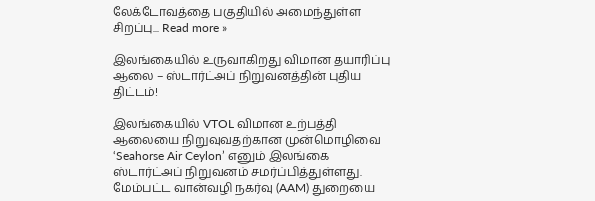லேக்டோவத்தை பகுதியில் அமைந்துள்ள சிறப்பு... Read more »

இலங்கையில் உருவாகிறது விமான தயாரிப்பு ஆலை – ஸ்டார்ட்அப் நிறுவனத்தின் புதிய திட்டம்!

இலங்கையில் VTOL விமான உற்பத்தி ஆலையை நிறுவுவதற்கான முன்மொழிவை ‘Seahorse Air Ceylon’ எனும் இலங்கை ஸ்டார்ட்அப் நிறுவனம் சமர்ப்பித்துள்ளது. மேம்பட்ட வான்வழி நகர்வு (AAM) துறையை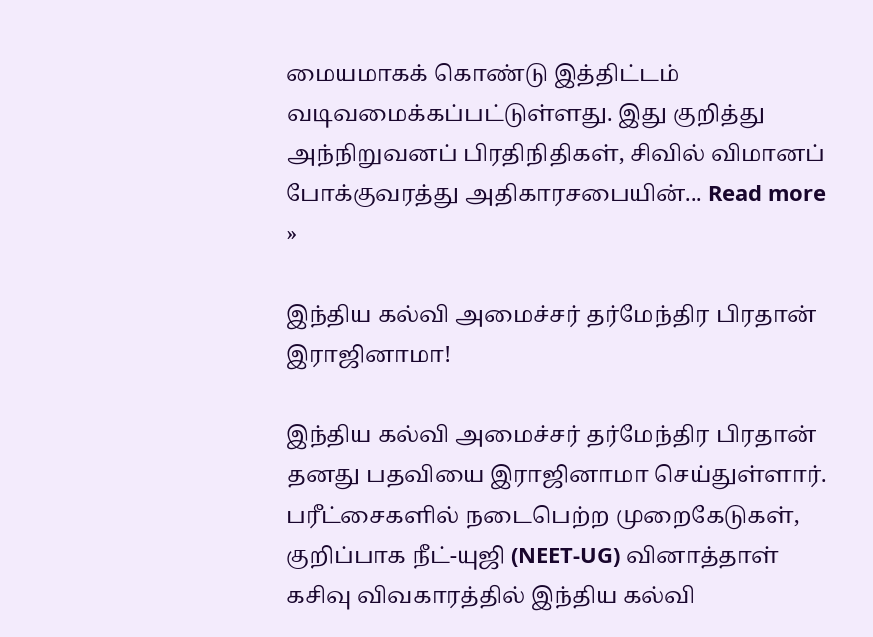மையமாகக் கொண்டு இத்திட்டம் வடிவமைக்கப்பட்டுள்ளது. இது குறித்து அந்நிறுவனப் பிரதிநிதிகள், சிவில் விமானப் போக்குவரத்து அதிகாரசபையின்... Read more »

இந்திய கல்வி அமைச்சர் தர்மேந்திர பிரதான் இராஜினாமா!

இந்திய கல்வி அமைச்சர் தர்மேந்திர பிரதான் தனது பதவியை இராஜினாமா செய்துள்ளார். பரீட்சைகளில் நடைபெற்ற முறைகேடுகள், குறிப்பாக நீட்-யுஜி (NEET-UG) வினாத்தாள் கசிவு விவகாரத்தில் இந்திய கல்வி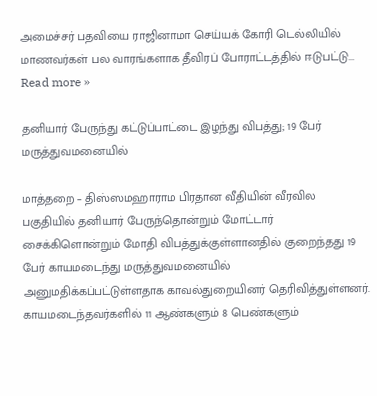அமைச்சர் பதவியை ராஜினாமா செய்யக் கோரி டெல்லியில் மாணவர்கள் பல வாரங்களாக தீவிரப் போராட்டத்தில் ஈடுபட்டு... Read more »

தனியார் பேருந்து கட்டுப்பாட்டை இழந்து விபத்து; 19 பேர் மருத்துவமனையில்

மாத்தறை – திஸ்ஸமஹாராம பிரதான வீதியின் வீரவில பகுதியில் தனியார் பேருந்தொன்றும் மோட்டார் சைக்கிளொன்றும் மோதி விபத்துக்குள்ளானதில் குறைந்தது 19 பேர் காயமடைந்து மருத்துவமனையில் அனுமதிக்கப்பட்டுள்ளதாக காவல்துறையினர் தெரிவித்துள்ளனர். காயமடைந்தவர்களில் 11 ஆண்களும் 8 பெண்களும்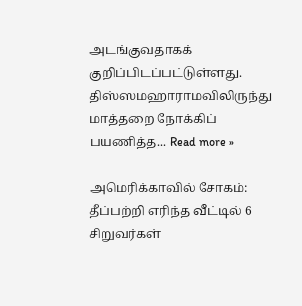அடங்குவதாகக் குறிப்பிடப்பட்டுள்ளது. திஸ்ஸமஹாராமவிலிருந்து மாத்தறை நோக்கிப் பயணித்த... Read more »

அமெரிக்காவில் சோகம்: தீப்பற்றி எரிந்த வீட்டில் 6 சிறுவர்கள்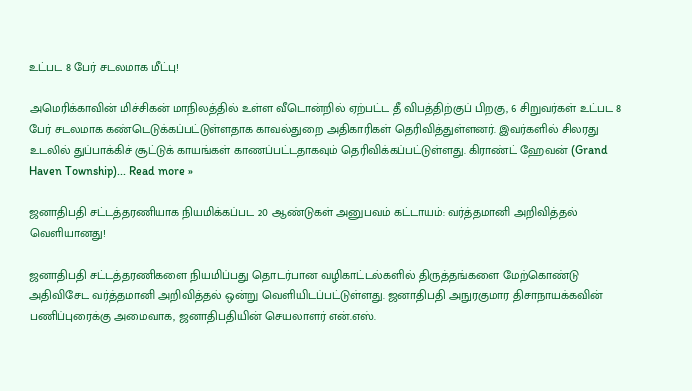உட்பட 8 பேர் சடலமாக மீட்பு!

அமெரிக்காவின் மிச்சிகன் மாநிலத்தில் உள்ள வீடொன்றில் ஏற்பட்ட தீ விபத்திற்குப் பிறகு, 6 சிறுவர்கள் உட்பட 8 பேர் சடலமாக கண்டெடுக்கப்பட்டுள்ளதாக காவல்துறை அதிகாரிகள் தெரிவித்துள்ளனர். இவர்களில் சிலரது உடலில் துப்பாக்கிச் சூட்டுக் காயங்கள் காணப்பட்டதாகவும் தெரிவிக்கப்பட்டுள்ளது. கிராண்ட் ஹேவன் (Grand Haven Township)... Read more »

ஜனாதிபதி சட்டத்தரணியாக நியமிக்கப்பட 20 ஆண்டுகள் அனுபவம் கட்டாயம்: வர்த்தமானி அறிவித்தல் வெளியானது!

ஜனாதிபதி சட்டத்தரணிகளை நியமிப்பது தொடர்பான வழிகாட்டல்களில் திருத்தங்களை மேற்கொண்டு அதிவிசேட வர்த்தமானி அறிவித்தல் ஒன்று வெளியிடப்பட்டுள்ளது. ஜனாதிபதி அநுரகுமார திசாநாயக்கவின் பணிப்புரைக்கு அமைவாக, ஜனாதிபதியின் செயலாளர் என்.எஸ்.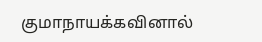குமாநாயக்கவினால்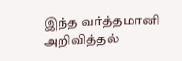இந்த வர்த்தமானி அறிவித்தல்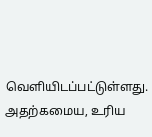வெளியிடப்பட்டுள்ளது. அதற்கமைய, உரிய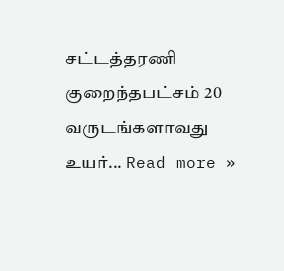சட்டத்தரணி குறைந்தபட்சம் 20 வருடங்களாவது உயர்... Read more »